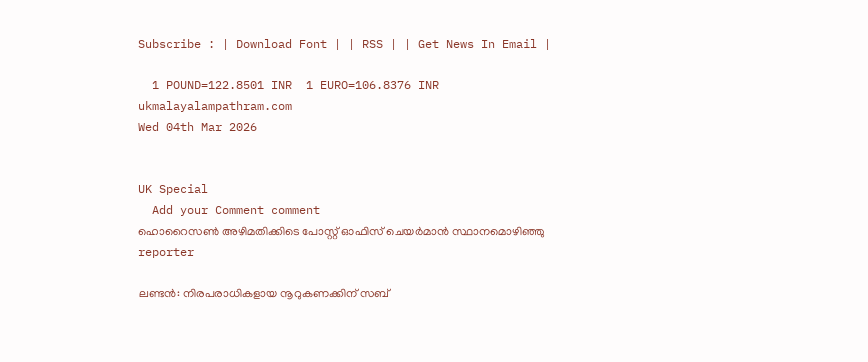Subscribe : | Download Font | | RSS | | Get News In Email |

  1 POUND=122.8501 INR  1 EURO=106.8376 INR
ukmalayalampathram.com
Wed 04th Mar 2026


UK Special
  Add your Comment comment
ഹൊറൈസണ്‍ അഴിമതിക്കിടെ പോസ്റ്റ് ഓഫിസ് ചെയര്‍മാന്‍ സ്ഥാനമൊഴിഞ്ഞു
reporter

ലണ്ടന്‍: നിരപരാധികളായ നൂറുകണക്കിന് സബ്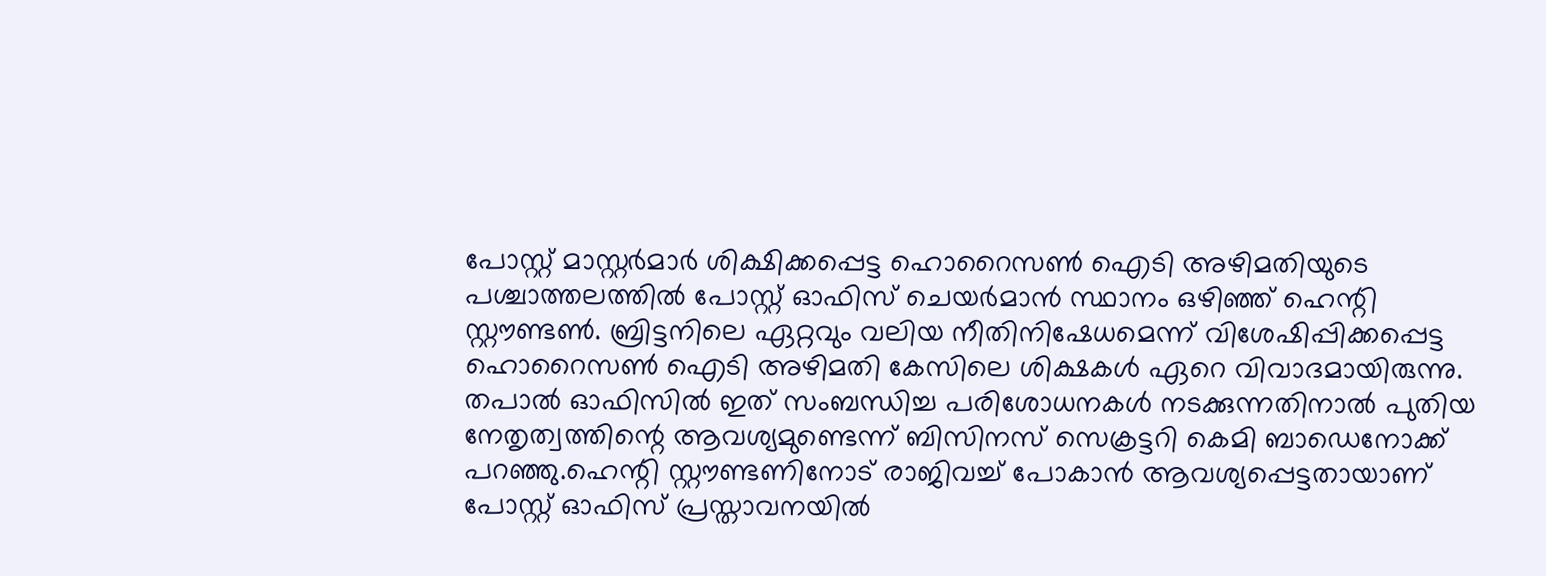പോസ്റ്റ് മാസ്റ്റര്‍മാര്‍ ശിക്ഷിക്കപ്പെട്ട ഹൊറൈസണ്‍ ഐടി അഴിമതിയുടെ പശ്ചാത്തലത്തില്‍ പോസ്റ്റ് ഓഫിസ് ചെയര്‍മാന്‍ സ്ഥാനം ഒഴിഞ്ഞ് ഹെന്റി സ്റ്റൗണ്ടണ്‍. ബ്രിട്ടനിലെ ഏറ്റവും വലിയ നീതിനിഷേധമെന്ന് വിശേഷിപ്പിക്കപ്പെട്ട ഹൊറൈസണ്‍ ഐടി അഴിമതി കേസിലെ ശിക്ഷകള്‍ ഏറെ വിവാദമായിരുന്നു. തപാല്‍ ഓഫിസില്‍ ഇത് സംബന്ധിച്ച പരിശോധനകള്‍ നടക്കുന്നതിനാല്‍ പുതിയ നേതൃത്വത്തിന്റെ ആവശ്യമുണ്ടെന്ന് ബിസിനസ് സെക്രട്ടറി കെമി ബാഡെനോക്ക് പറഞ്ഞു.ഹെന്റി സ്റ്റൗണ്ടണിനോട് രാജിവച്ച് പോകാന്‍ ആവശ്യപ്പെട്ടതായാണ് പോസ്റ്റ് ഓഫിസ് പ്രസ്താവനയില്‍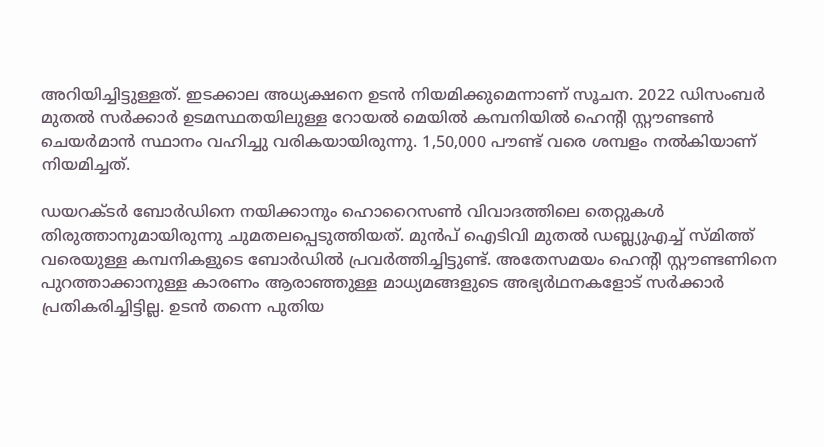അറിയിച്ചിട്ടുള്ളത്. ഇടക്കാല അധ്യക്ഷനെ ഉടന്‍ നിയമിക്കുമെന്നാണ് സൂചന. 2022 ഡിസംബര്‍ മുതല്‍ സര്‍ക്കാര്‍ ഉടമസ്ഥതയിലുള്ള റോയല്‍ മെയില്‍ കമ്പനിയില്‍ ഹെന്റി സ്റ്റൗണ്ടണ്‍ ചെയര്‍മാന്‍ സ്ഥാനം വഹിച്ചു വരികയായിരുന്നു. 1,50,000 പൗണ്ട് വരെ ശമ്പളം നല്‍കിയാണ് നിയമിച്ചത്.

ഡയറക്ടര്‍ ബോര്‍ഡിനെ നയിക്കാനും ഹൊറൈസണ്‍ വിവാദത്തിലെ തെറ്റുകള്‍ തിരുത്താനുമായിരുന്നു ചുമതലപ്പെടുത്തിയത്. മുന്‍പ് ഐടിവി മുതല്‍ ഡബ്ല്യുഎച്ച് സ്മിത്ത് വരെയുള്ള കമ്പനികളുടെ ബോര്‍ഡില്‍ പ്രവര്‍ത്തിച്ചിട്ടുണ്ട്. അതേസമയം ഹെന്റി സ്റ്റൗണ്ടണിനെ പുറത്താക്കാനുള്ള കാരണം ആരാഞ്ഞുള്ള മാധ്യമങ്ങളുടെ അഭ്യര്‍ഥനകളോട് സര്‍ക്കാര്‍ പ്രതികരിച്ചിട്ടില്ല. ഉടന്‍ തന്നെ പുതിയ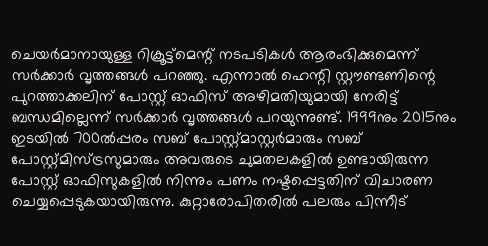ചെയര്‍മാനായുള്ള റിക്രൂട്ട്‌മെന്റ് നടപടികള്‍ ആരംഭിക്കുമെന്ന് സര്‍ക്കാര്‍ വൃത്തങ്ങള്‍ പറഞ്ഞു. എന്നാല്‍ ഹെന്റി സ്റ്റൗണ്ടണിന്റെ പുറത്താക്കലിന് പോസ്റ്റ് ഓഫിസ് അഴിമതിയുമായി നേരിട്ട് ബന്ധമില്ലെന്ന് സര്‍ക്കാര്‍ വൃത്തങ്ങള്‍ പറയുന്നുണ്ട്. 1999നും 2015നും ഇടയില്‍ 700ല്‍പ്പരം സബ് പോസ്റ്റ്മാസ്റ്റര്‍മാരും സബ് പോസ്റ്റ്മിസ്ട്രസുമാരും അവരുടെ ചുമതലകളില്‍ ഉണ്ടായിരുന്ന പോസ്റ്റ് ഓഫിസുകളില്‍ നിന്നും പണം നഷ്ടപ്പെട്ടതിന് വിചാരണ ചെയ്യപ്പെടുകയായിരുന്നു. കുറ്റാരോപിതരില്‍ പലരും പിന്നീട്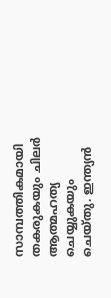സാമ്പത്തികമായി തകരുകയും ചിലര്‍ ആത്മഹത്യ ചെയ്യുകയും ചെയ്തു. ഇന്ത്യന്‍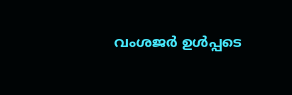വംശജര്‍ ഉള്‍പ്പടെ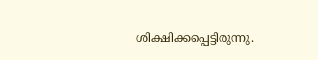ശിക്ഷിക്കപ്പെട്ടിരുന്നു.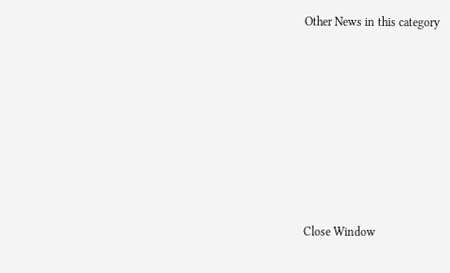Other News in this category








Close Window